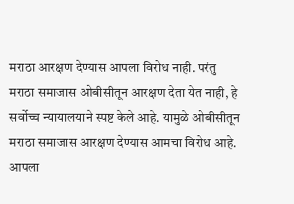मराठा आरक्षण देण्यास आपला विरोध नाही. परंतु मराठा समाजास ओबीसीतून आरक्षण देता येत नाही, हे सर्वोच्च न्यायालयाने स्पष्ट केले आहे. यामुळे ओबीसीतून मराठा समाजास आरक्षण देण्यास आमचा विरोध आहे. आपला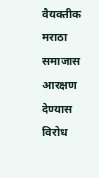वैयक्तीक मराठा समाजास आरक्षण देण्यास विरोध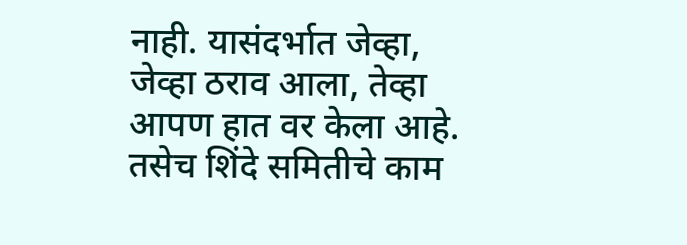नाही. यासंदर्भात जेव्हा, जेव्हा ठराव आला, तेव्हा आपण हात वर केला आहे. तसेच शिंदे समितीचे काम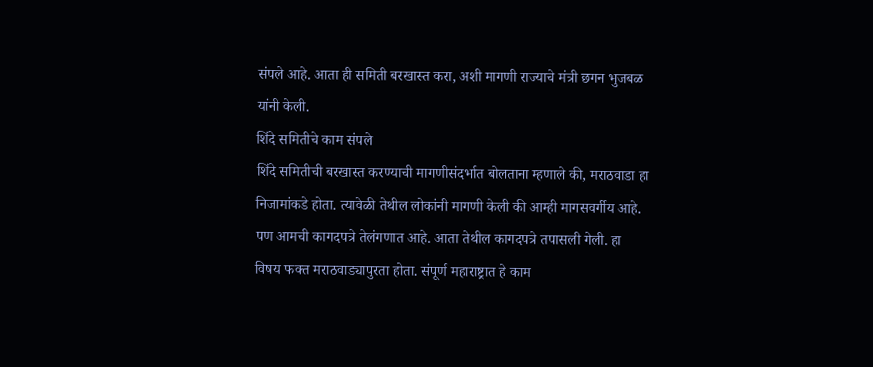संपले आहे. आता ही समिती बरखास्त करा, अशी मागणी राज्याचे मंत्री छगन भुजबळ यांनी केली.
शिंदे समितीचे काम संपले
शिंदे समितीची बरखास्त करण्याची मागणीसंदर्भात बोलताना म्हणाले की, मराठवाडा हा निजामांकडे होता. त्यावेळी तेथील लोकांनी मागणी केली की आम्ही मागसवर्गीय आहे. पण आमची कागदपत्रे तेलंगणात आहे. आता तेथील कागदपत्रे तपासली गेली. हा विषय फक्त मराठवाड्यापुरता होता. संपूर्ण महाराष्ट्रात हे काम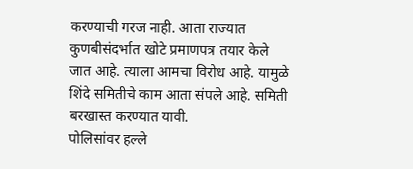करण्याची गरज नाही. आता राज्यात कुणबीसंदर्भात खोटे प्रमाणपत्र तयार केले जात आहे. त्याला आमचा विरोध आहे. यामुळे शिंदे समितीचे काम आता संपले आहे. समिती बरखास्त करण्यात यावी.
पोलिसांवर हल्ले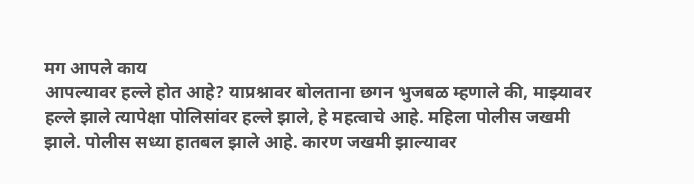मग आपले काय
आपल्यावर हल्ले होत आहे? याप्रश्नावर बोलताना छगन भुजबळ म्हणाले की, माझ्यावर हल्ले झाले त्यापेक्षा पोलिसांवर हल्ले झाले, हे महत्वाचे आहे. महिला पोलीस जखमी झाले. पोलीस सध्या हातबल झाले आहे. कारण जखमी झाल्यावर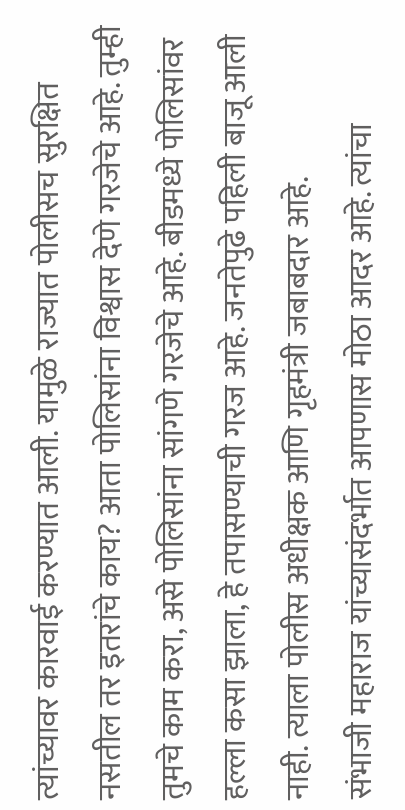त्यांच्यावर कारवाई करण्यात आली. यामुळे राज्यात पोलीसच सुरक्षित नसतील तर इतरांचे काय? आता पोलिसांना विश्वास देणे गरजेचे आहे. तुम्ही तुमचे काम करा, असे पोलिसांना सांगणे गरजेचे आहे. बीडमध्ये पोलिसांवर हल्ला कसा झाला, हे तपासण्याची गरज आहे. जनतेपुढे पहिली बाजू आली नाही. त्याला पोलीस अधीक्षक आणि गृहमंत्री जबाबदार आहे.
संभाजी महाराज यांच्यासंदर्भात आपणास मोठा आदर आहे. त्यांचा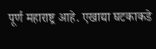पूर्ण महाराष्ट्र आहे. एखाद्या घटकाकडे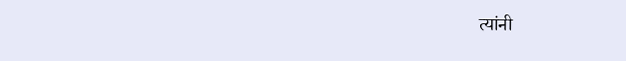त्यांनी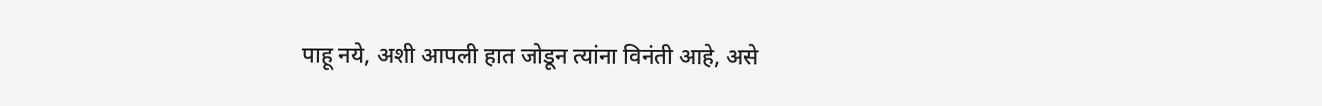पाहू नये, अशी आपली हात जोडून त्यांना विनंती आहे, असे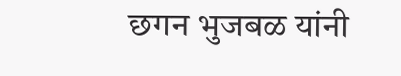छगन भुजबळ यांनी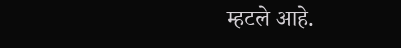म्हटले आहे.